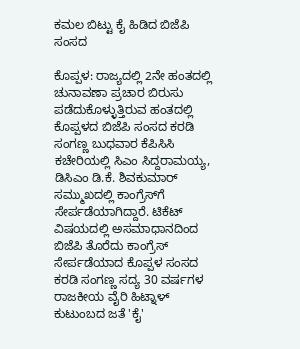ಕಮಲ ಬಿಟ್ಟು ಕೈ ಹಿಡಿದ ಬಿಜೆಪಿ ಸಂಸದ

ಕೊಪ್ಪಳ: ರಾಜ್ಯದಲ್ಲಿ 2ನೇ ಹಂತದಲ್ಲಿ ಚುನಾವಣಾ ಪ್ರಚಾರ ಬಿರುಸು ಪಡೆದುಕೊಳ್ಳುತ್ತಿರುವ ಹಂತದಲ್ಲಿ ಕೊಪ್ಪಳದ ಬಿಜೆಪಿ ಸಂಸದ ಕರಡಿ ಸಂಗಣ್ಣ ಬುಧವಾರ ಕೆಪಿಸಿಸಿ ಕಚೇರಿಯಲ್ಲಿ ಸಿಎಂ ಸಿದ್ದರಾಮಯ್ಯ, ಡಿಸಿಎಂ ಡಿ.ಕೆ. ಶಿವಕುಮಾರ್‌ ಸಮ್ಮುಖದಲ್ಲಿ ಕಾಂಗ್ರೆಸ್‌ಗೆ ಸೇರ್ಪಡೆಯಾಗಿದ್ದಾರೆ. ಟಿಕೆಟ್ ವಿಷಯದಲ್ಲಿ ಅಸಮಾಧಾನದಿಂದ ಬಿಜೆಪಿ ತೊರೆದು ಕಾಂಗ್ರೆಸ್ ಸೇರ್ಪಡೆಯಾದ ಕೊಪ್ಪಳ ಸಂಸದ ಕರಡಿ ಸಂಗಣ್ಣ ಸದ್ಯ 30 ವರ್ಷಗಳ ರಾಜಕೀಯ ವೈರಿ ಹಿಟ್ನಾಳ್‌ ಕುಟುಂಬದ ಜತೆ 'ಕೈ'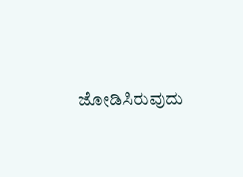ಜೋಡಿಸಿರುವುದು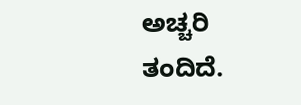ಅಚ್ಚರಿ ತಂದಿದೆ.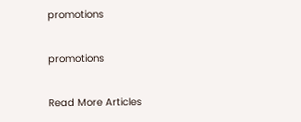promotions

promotions

Read More Articles